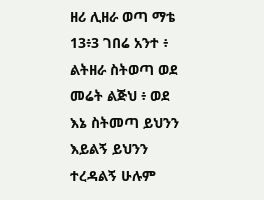ዘሪ ሊዘራ ወጣ ማቴ 13፥3 ገበሬ አንተ ፥ ልትዘራ ስትወጣ ወደ መሬት ልጅህ ፥ ወደ እኔ ስትመጣ ይህንን እይልኝ ይህንን ተረዳልኝ ሁሉም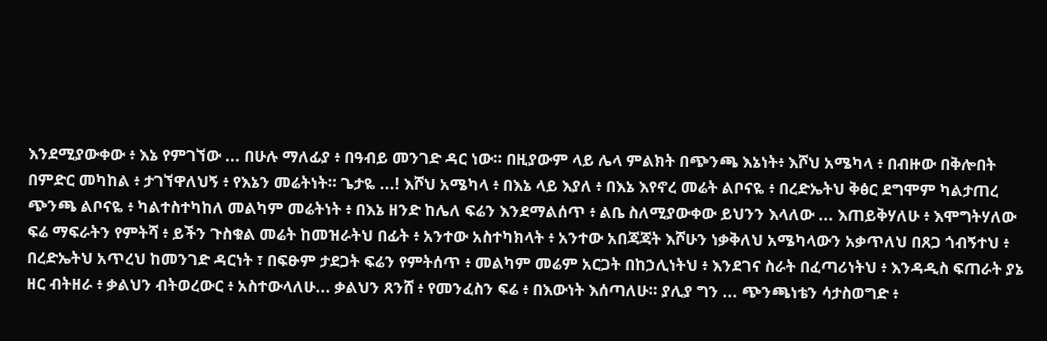እንደሚያውቀው ፥ እኔ የምገኘው ... በሁሉ ማለፊያ ፥ በዓብይ መንገድ ዳር ነው። በዚያውም ላይ ሌላ ምልክት በጭንጫ እኔነት፥ እሾህ አሜካላ ፥ በብዙው በቅሎበት በምድር መካከል ፥ ታገኘዋለህኝ ፥ የእኔን መሬትነት። ጌታዬ ...! እሾህ አሜካላ ፥ በእኔ ላይ እያለ ፥ በእኔ እየኖረ መሬት ልቦናዬ ፥ በረድኤትህ ቅፅር ደግሞም ካልታጠረ ጭንጫ ልቦናዬ ፥ ካልተስተካከለ መልካም መሬትነት ፥ በእኔ ዘንድ ከሌለ ፍሬን እንደማልሰጥ ፥ ልቤ ስለሚያውቀው ይህንን እላለው ... እጠይቅሃለሁ ፥ እሞግትሃለው ፍሬ ማፍራትን የምትሻ ፥ ይችን ጉስቁል መሬት ከመዝራትህ በፊት ፥ አንተው አስተካክላት ፥ አንተው አበጃጃት እሾሁን ነቃቅለህ አሜካላውን አቃጥለህ በጸጋ ጎብኝተህ ፥ በረድኤትህ አጥረህ ከመንገድ ዳርነት ፣ በፍፁም ታደጋት ፍሬን የምትሰጥ ፥ መልካም መሬም አርጋት በከኃሊነትህ ፥ እንደገና ስራት በፈጣሪነትህ ፥ እንዳዲስ ፍጠራት ያኔ ዘር ብትዘራ ፥ ቃልህን ብትወረውር ፥ አስተውላለሁ... ቃልህን ጸንሸ ፥ የመንፈስን ፍሬ ፥ በእውነት እሰጣለሁ። ያሊያ ግን ... ጭንጫነቴን ሳታስወግድ ፥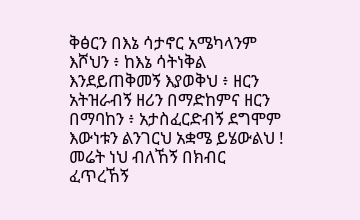ቅፅርን በእኔ ሳታኖር አሜካላንም እሾህን ፥ ከእኔ ሳትነቅል እንደይጠቅመኝ እያወቅህ ፥ ዘርን አትዝራብኝ ዘሪን በማድከምና ዘርን በማባከን ፥ አታስፈርድብኝ ደግሞም እውነቱን ልንገርህ አቋሜ ይሄውልህ ! መሬት ነህ ብለኸኝ በክብር ፈጥረኸኝ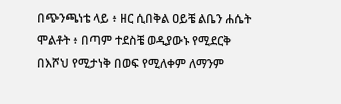በጭንጫነቴ ላይ ፥ ዘር ሲበቅል ዐይቼ ልቤን ሐሴት ሞልቶት ፥ በጣም ተደስቼ ወዲያውኑ የሚደርቅ በእሾህ የሚታነቅ በወፍ የሚለቀም ለማንም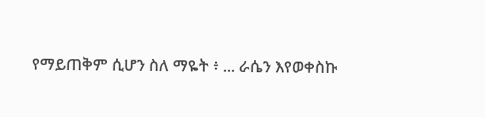የማይጠቅም ሲሆን ስለ ማዬት ፥ ... ራሴን እየወቀስኩ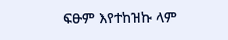ፍፁም እየተከዝኩ ላም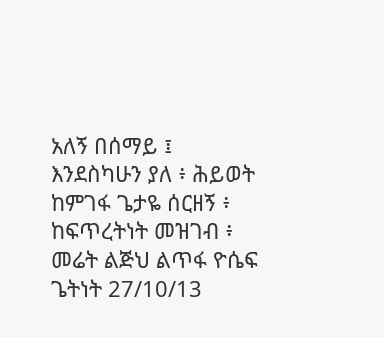አለኝ በሰማይ ፤ እንደስካሁን ያለ ፥ ሕይወት ከምገፋ ጌታዬ ሰርዘኝ ፥ ከፍጥረትነት መዝገብ ፥ መሬት ልጅህ ልጥፋ ዮሴፍ ጌትነት 27/10/13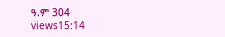ዓ.ም 304 views15:14